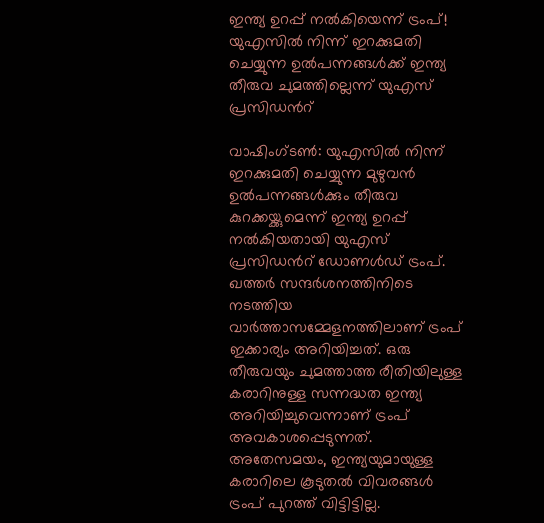ഇന്ത്യ ഉറപ്പ് നൽകിയെന്ന് ട്രംപ്! യുഎസിൽ നിന്ന് ഇറക്കുമതി ചെയ്യുന്ന ഉൽപന്നങ്ങൾക്ക് ഇന്ത്യ തീരുവ ചുമത്തില്ലെന്ന് യുഎസ് പ്രസിഡന്‍റ്

വാഷിംഗ്ടൺ: യുഎസിൽ നിന്ന് ഇറക്കുമതി ചെയ്യുന്ന മുഴുവൻ ഉൽപന്നങ്ങൾക്കും തീരുവ കുറക്കയ്ക്കുമെന്ന് ഇന്ത്യ ഉറപ്പ് നൽകിയതായി യുഎസ് പ്രസിഡന്‍റ് ഡോണൾഡ് ട്രംപ്. ഖത്തർ സന്ദർശനത്തിനിടെ നടത്തിയ വാർത്താസമ്മേളനത്തിലാണ് ട്രംപ് ഇക്കാര്യം അറിയിച്ചത്. ഒരു തീരുവയും ചുമത്താത്ത രീതിയിലുള്ള കരാറിനുള്ള സന്നദ്ധത ഇന്ത്യ അറിയിച്ചുവെന്നാണ് ട്രംപ് അവകാശപ്പെടുന്നത്. അതേസമയം, ഇന്ത്യയുമായുള്ള കരാറിലെ കൂടുതൽ വിവരങ്ങൾ ട്രംപ് പുറത്ത് വിട്ടിട്ടില്ല.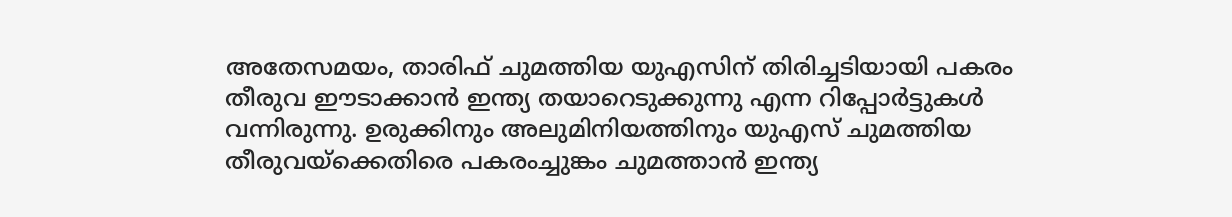അതേസമയം, താരിഫ് ചുമത്തിയ യുഎസിന് തിരിച്ചടിയായി പകരം തീരുവ ഈടാക്കാൻ ഇന്ത്യ തയാറെടുക്കുന്നു എന്ന റിപ്പോര്‍ട്ടുകൾ വന്നിരുന്നു. ഉരുക്കിനും അലുമിനിയത്തിനും യുഎസ് ചുമത്തിയ തീരുവയ്ക്കെതിരെ പകരംച്ചുങ്കം ചുമത്താൻ ഇന്ത്യ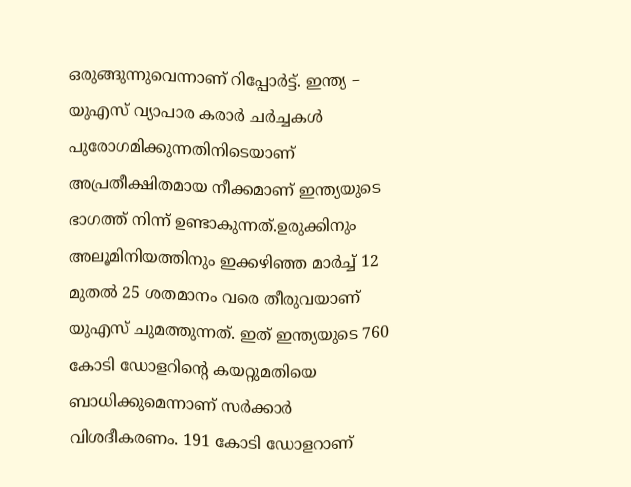ഒരുങ്ങുന്നുവെന്നാണ് റിപ്പോര്‍ട്ട്. ഇന്ത്യ – യുഎസ് വ്യാപാര കരാർ ചർച്ചകൾ പുരോഗമിക്കുന്നതിനിടെയാണ് അപ്രതീക്ഷിതമായ നീക്കമാണ് ഇന്ത്യയുടെ ഭാഗത്ത് നിന്ന് ഉണ്ടാകുന്നത്.ഉരുക്കിനും അലൂമിനിയത്തിനും ഇക്കഴിഞ്ഞ മാർച്ച് 12 മുതൽ 25 ശതമാനം വരെ തീരുവയാണ് യുഎസ് ചുമത്തുന്നത്. ഇത് ഇന്ത്യയുടെ 760 കോടി ഡോളറിന്‍റെ കയറ്റുമതിയെ ബാധിക്കുമെന്നാണ് സർക്കാർ വിശദീകരണം. 191 കോടി ഡോളറാണ്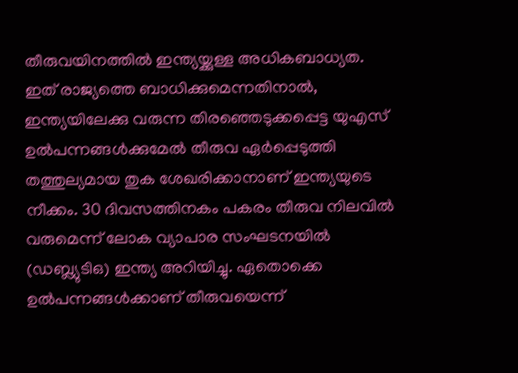തീരുവയിനത്തിൽ ഇന്ത്യയ്ക്കുള്ള അധികബാധ്യത. ഇത് രാജ്യത്തെ ബാധിക്കുമെന്നതിനാൽ, ഇന്ത്യയിലേക്കു വരുന്ന തിരഞ്ഞെടുക്കപ്പെട്ട യുഎസ് ഉൽപന്നങ്ങൾക്കുമേൽ തീരുവ ഏർപ്പെടുത്തി തത്തുല്യമായ തുക ശേഖരിക്കാനാണ് ഇന്ത്യയുടെ നീക്കം. 30 ദിവസത്തിനകം പകരം തീരുവ നിലവിൽ വരുമെന്ന് ലോക വ്യാപാര സംഘടനയിൽ (ഡബ്ല്യുടിഒ) ഇന്ത്യ അറിയിച്ചു. ഏതൊക്കെ ഉൽപന്നങ്ങൾക്കാണ് തീരുവയെന്ന്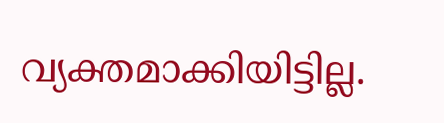വ്യക്തമാക്കിയിട്ടില്ല.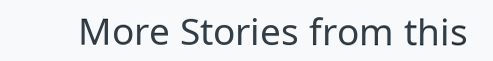More Stories from this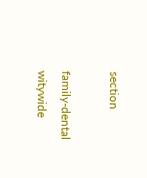section

family-dental
witywide